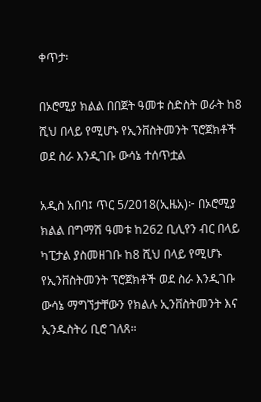ቀጥታ፡

በኦሮሚያ ክልል በበጀት ዓመቱ ስድስት ወራት ከ8 ሺህ በላይ የሚሆኑ የኢንቨስትመንት ፕሮጀክቶች ወደ ስራ እንዲገቡ ውሳኔ ተሰጥቷል

አዲስ አበባ፤ ጥር 5/2018(ኢዜአ)፦ በኦሮሚያ ክልል በግማሽ ዓመቱ ከ262 ቢሊየን ብር በላይ ካፒታል ያስመዘገቡ ከ8 ሺህ በላይ የሚሆኑ የኢንቨስትመንት ፕሮጀክቶች ወደ ስራ እንዲገቡ ውሳኔ ማግኘታቸውን የክልሉ ኢንቨስትመንት እና ኢንዱስትሪ ቢሮ ገለጸ።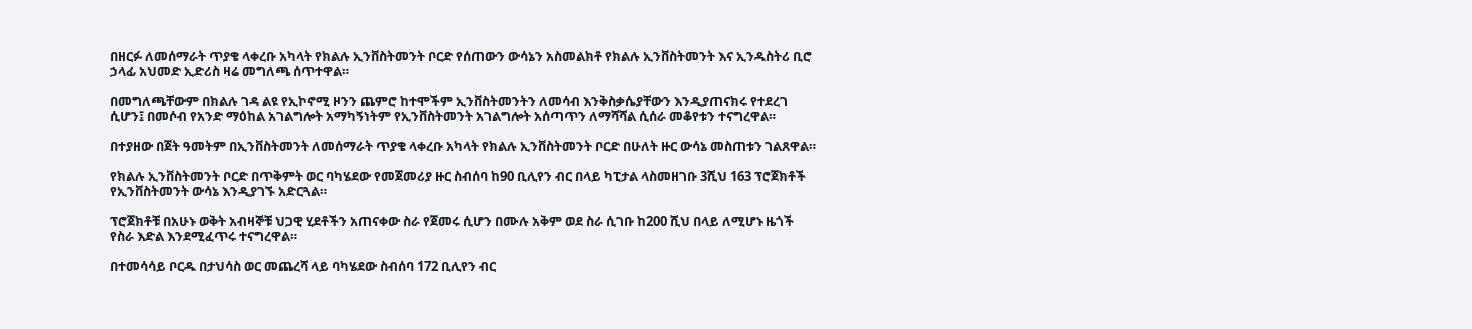በዘርፉ ለመሰማራት ጥያቄ ላቀረቡ አካላት የክልሉ ኢንቨስትመንት ቦርድ የሰጠውን ውሳኔን አስመልክቶ የክልሉ ኢንቨስትመንት እና ኢንዱስትሪ ቢሮ ኃላፊ አህመድ ኢድሪስ ዛሬ መግለጫ ሰጥተዋል።

በመግለጫቸውም በክልሉ ገዳ ልዩ የኢኮኖሚ ዞንን ጨምሮ ከተሞችም ኢንቨስትመንትን ለመሳብ እንቅስቃሴያቸውን እንዲያጠናክሩ የተደረገ ሲሆን፤ በመሶብ የአንድ ማዕከል አገልግሎት አማካኝነትም የኢንቨስትመንት አገልግሎት አሰጣጥን ለማሻሻል ሲሰራ መቆየቱን ተናግረዋል።

በተያዘው በጀት ዓመትም በኢንቨስትመንት ለመሰማራት ጥያቄ ላቀረቡ አካላት የክልሉ ኢንቨስትመንት ቦርድ በሁለት ዙር ውሳኔ መስጠቱን ገልጸዋል።

የክልሉ ኢንቨስትመንት ቦርድ በጥቅምት ወር ባካሄደው የመጀመሪያ ዙር ስብሰባ ከ90 ቢሊየን ብር በላይ ካፒታል ላስመዘገቡ 3ሺህ 163 ፕሮጀክቶች የኢንቨስትመንት ውሳኔ እንዲያገኙ አድርጓል።

ፕሮጀክቶቹ በአሁኑ ወቅት አብዛኞቹ ህጋዊ ሂደቶችን አጠናቀው ስራ የጀመሩ ሲሆን በሙሉ አቅም ወደ ስራ ሲገቡ ከ200 ሺህ በላይ ለሚሆኑ ዜጎች የስራ እድል እንደሚፈጥሩ ተናግረዋል።

በተመሳሳይ ቦርዱ በታህሳስ ወር መጨረሻ ላይ ባካሄደው ስብሰባ 172 ቢሊየን ብር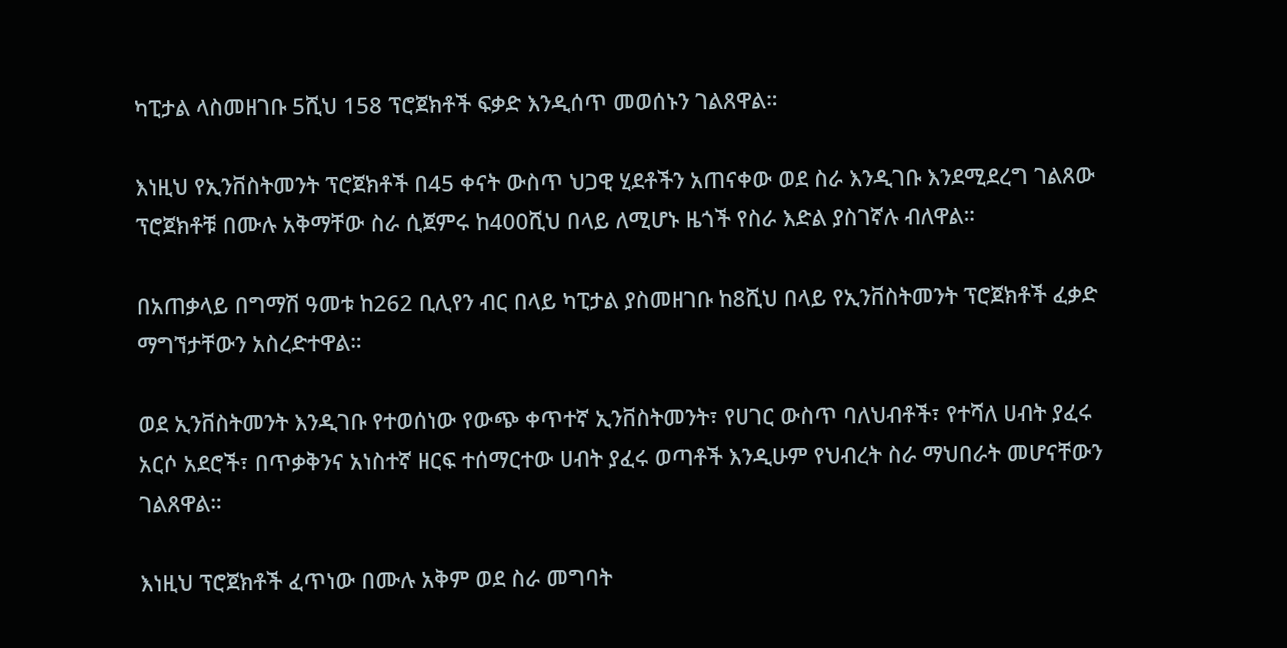ካፒታል ላስመዘገቡ 5ሺህ 158 ፕሮጀክቶች ፍቃድ እንዲሰጥ መወሰኑን ገልጸዋል።

እነዚህ የኢንቨስትመንት ፕሮጀክቶች በ45 ቀናት ውስጥ ህጋዊ ሂደቶችን አጠናቀው ወደ ስራ እንዲገቡ እንደሚደረግ ገልጸው ፕሮጀክቶቹ በሙሉ አቅማቸው ስራ ሲጀምሩ ከ400ሺህ በላይ ለሚሆኑ ዜጎች የስራ እድል ያስገኛሉ ብለዋል።

በአጠቃላይ በግማሽ ዓመቱ ከ262 ቢሊየን ብር በላይ ካፒታል ያስመዘገቡ ከ8ሺህ በላይ የኢንቨስትመንት ፕሮጀክቶች ፈቃድ ማግኘታቸውን አስረድተዋል።

ወደ ኢንቨስትመንት እንዲገቡ የተወሰነው የውጭ ቀጥተኛ ኢንቨስትመንት፣ የሀገር ውስጥ ባለህብቶች፣ የተሻለ ሀብት ያፈሩ አርሶ አደሮች፣ በጥቃቅንና አነስተኛ ዘርፍ ተሰማርተው ሀብት ያፈሩ ወጣቶች እንዲሁም የህብረት ስራ ማህበራት መሆናቸውን ገልጸዋል።

እነዚህ ፕሮጀክቶች ፈጥነው በሙሉ አቅም ወደ ስራ መግባት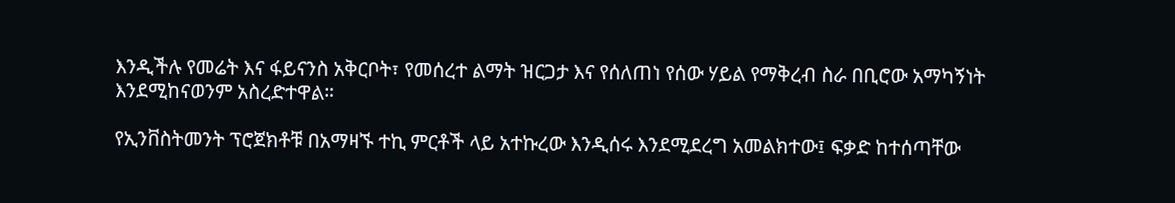እንዲችሉ የመሬት እና ፋይናንስ አቅርቦት፣ የመሰረተ ልማት ዝርጋታ እና የሰለጠነ የሰው ሃይል የማቅረብ ስራ በቢሮው አማካኝነት እንደሚከናወንም አስረድተዋል።

የኢንቨስትመንት ፕሮጀክቶቹ በአማዛኙ ተኪ ምርቶች ላይ አተኩረው እንዲሰሩ እንደሚደረግ አመልክተው፤ ፍቃድ ከተሰጣቸው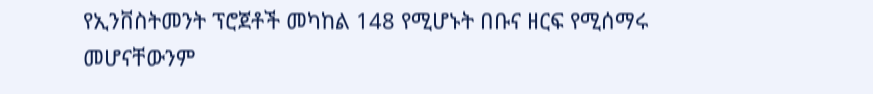የኢንቨስትመንት ፕሮጀቶች መካከል 148 የሚሆኑት በቡና ዘርፍ የሚሰማሩ መሆናቸውንም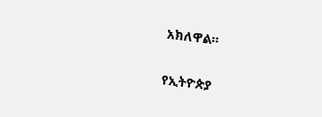አክለዋል።

የኢትዮጵያ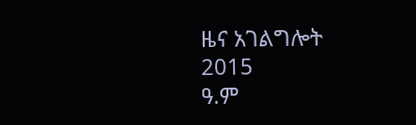ዜና አገልግሎት
2015
ዓ.ም